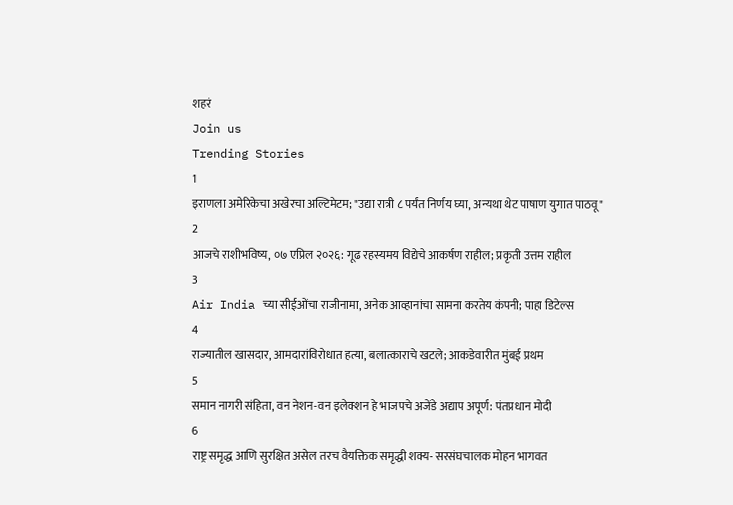शहरं
Join us
Trending Stories
1
इराणला अमेरिकेचा अखेरचा अल्टिमेटम; "उद्या रात्री ८ पर्यंत निर्णय घ्या, अन्यथा थेट पाषाण युगात पाठवू"
2
आजचे राशीभविष्य, ०७ एप्रिल २०२६: गूढ रहस्यमय विद्येचे आकर्षण राहील; प्रकृती उत्तम राहील
3
Air India च्या सीईओंचा राजीनामा, अनेक आव्हानांचा सामना करतेय कंपनी; पाहा डिटेल्स
4
राज्यातील खासदार, आमदारांविरोधात हत्या, बलात्काराचे खटले; आकडेवारीत मुंबई प्रथम
5
समान नागरी संहिता, वन नेशन-वन इलेक्शन हे भाजपचे अजेंडे अद्याप अपूर्ण: पंतप्रधान मोदी
6
राष्ट्र समृद्ध आणि सुरक्षित असेल तरच वैयक्तिक समृद्धी शक्य- सरसंघचालक मोहन भागवत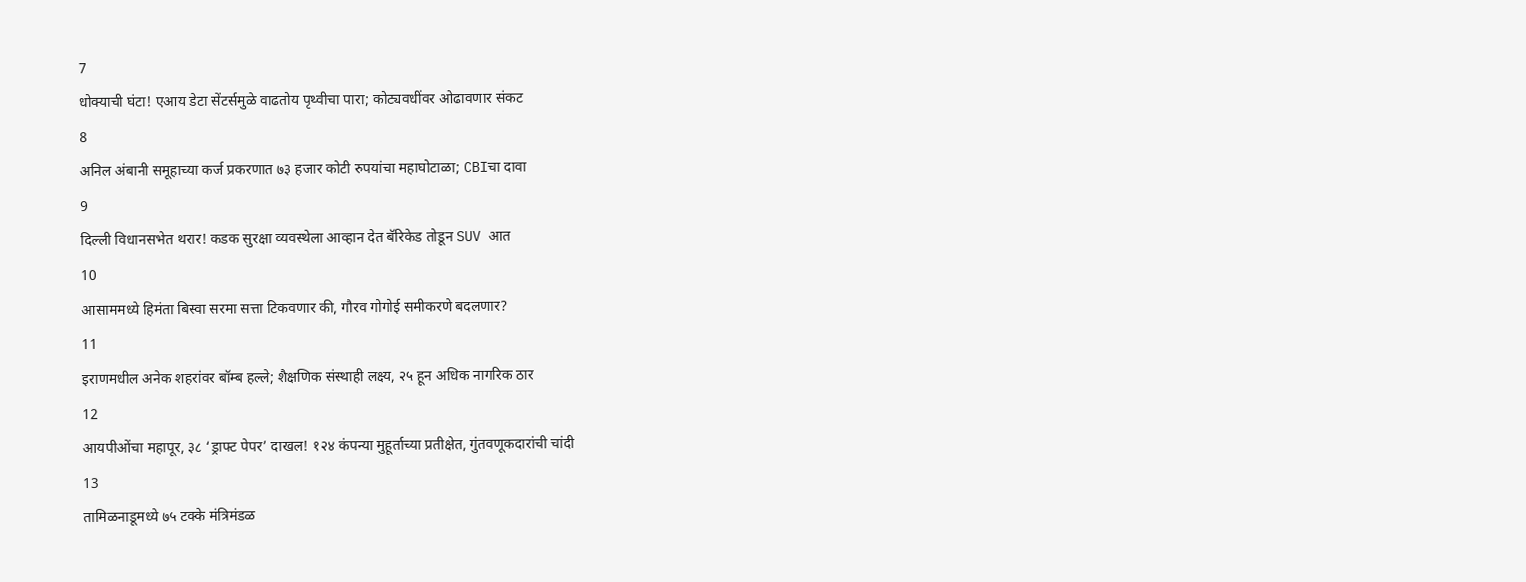7
धोक्याची घंटा! एआय डेटा सेंटर्समुळे वाढतोय पृथ्वीचा पारा; कोट्यवधींवर ओढावणार संकट
8
अनिल अंबानी समूहाच्या कर्ज प्रकरणात ७३ हजार कोटी रुपयांचा महाघोटाळा; CBIचा दावा
9
दिल्ली विधानसभेत थरार! कडक सुरक्षा व्यवस्थेला आव्हान देत बॅरिकेड तोडून SUV आत
10
आसाममध्ये हिमंता बिस्वा सरमा सत्ता टिकवणार की, गौरव गोगोई समीकरणे बदलणार?
11
इराणमधील अनेक शहरांवर बॉम्ब हल्ले; शैक्षणिक संस्थाही लक्ष्य, २५ हून अधिक नागरिक ठार
12
आयपीओंचा महापूर, ३८ ‘ड्राफ्ट पेपर’ दाखल! १२४ कंपन्या मुहूर्ताच्या प्रतीक्षेत, गुंतवणूकदारांची चांदी
13
तामिळनाडूमध्ये ७५ टक्के मंत्रिमंडळ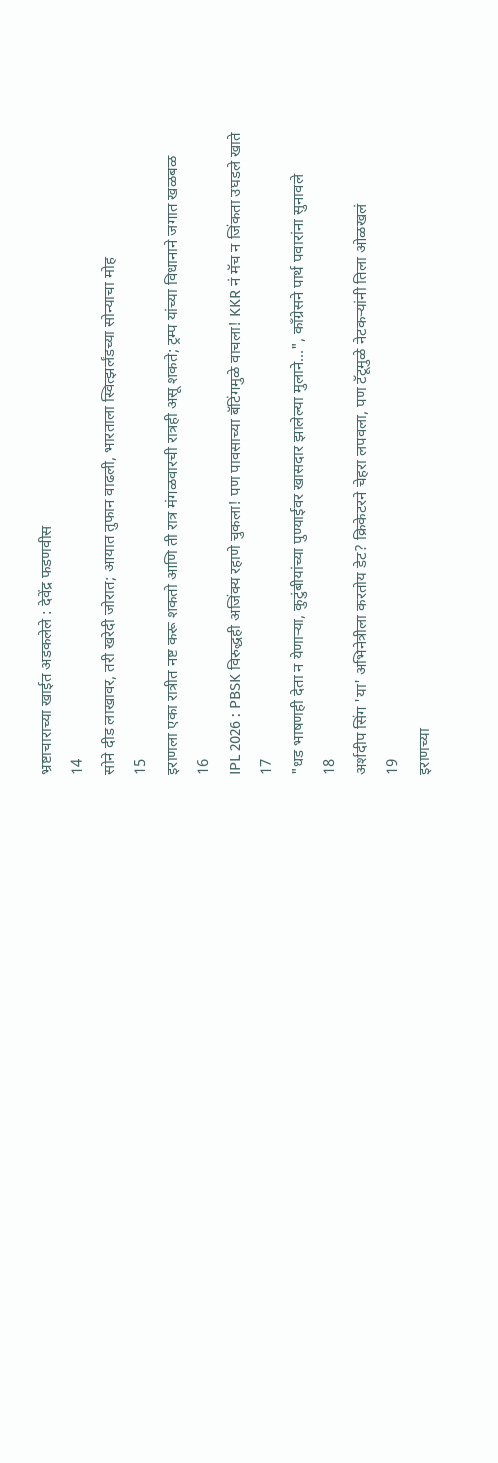भ्रष्टाचाराच्या खाईत अडकलेले : देवेंद्र फडणवीस
14
सोने दीड लाखावर, तरी खरेदी जोरात; आयात तुफान वाढली, भारताला स्वित्झर्लंडच्या सोन्याचा मोह
15
इराणला एका रात्रीत नष्ट करू शकतो आणि ती रात्र मंगळवारची रात्रही असू शकते; ट्रम्प यांच्या विधानाने जगात खळबळ
16
IPL 2026 : PBSK विरुद्धही अजिंक्य रहाणे चुकला! पण पावसाच्या बॅटिंगमुळे वाचला! KKR नं मॅच न जिंकता उघडले खाते
17
"धड भाषणही देता न येणाऱ्या, कुटुंबीयांच्या पुण्याईवर खासदार झालेल्या मुलाने...", काँग्रेसने पार्थ पवारांना सुनावले
18
अर्शदीप सिंग 'या' अभिनेत्रीला करतोय डेट? क्रिकेटरने चेहरा लपवला, पण टॅटूमुळे नेटकऱ्यांनी तिला ओळखलं
19
इराणच्या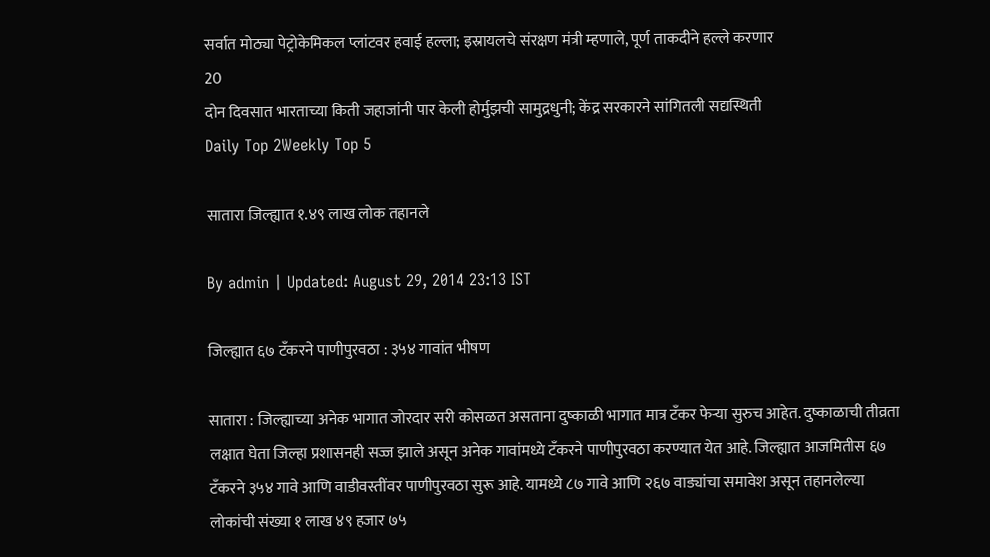सर्वात मोठ्या पेट्रोकेमिकल प्लांटवर हवाई हल्ला; इस्रायलचे संरक्षण मंत्री म्हणाले, पूर्ण ताकदीने हल्ले करणार
20
दोन दिवसात भारताच्या किती जहाजांनी पार केली होर्मुझची सामुद्रधुनी; केंद्र सरकारने सांगितली सद्यस्थिती
Daily Top 2Weekly Top 5

सातारा जिल्ह्यात १.४९ लाख लोक तहानले

By admin | Updated: August 29, 2014 23:13 IST

जिल्ह्यात ६७ टँकरने पाणीपुरवठा : ३५४ गावांत भीषण

सातारा : जिल्ह्याच्या अनेक भागात जोरदार सरी कोसळत असताना दुष्काळी भागात मात्र टँकर फेऱ्या सुरुच आहेत. दुष्काळाची तीव्रता लक्षात घेता जिल्हा प्रशासनही सज्ज झाले असून अनेक गावांमध्ये टँकरने पाणीपुरवठा करण्यात येत आहे. जिल्ह्यात आजमितीस ६७ टँकरने ३५४ गावे आणि वाडीवस्तींवर पाणीपुरवठा सुरू आहे. यामध्ये ८७ गावे आणि २६७ वाड्यांचा समावेश असून तहानलेल्या लोकांची संख्या १ लाख ४९ हजार ७५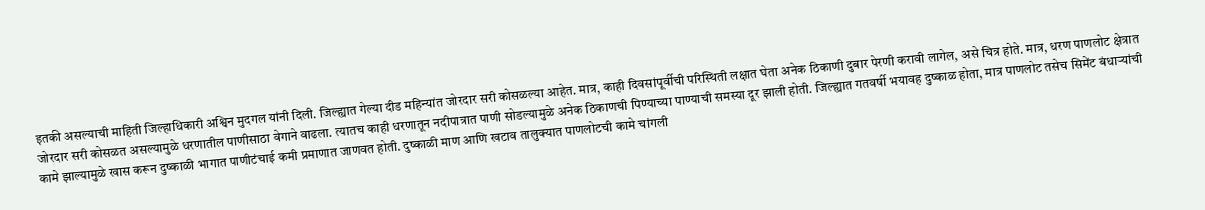इतकी असल्याची माहिती जिल्हाधिकारी अश्विन मुदगल यांनी दिली. जिल्ह्यात गेल्या दीड महिन्यांत जोरदार सरी कोसळल्या आहेत. मात्र, काही दिवसांपूर्वीची परिस्थिती लक्षात घेता अनेक ठिकाणी दुबार पेरणी करावी लागेल, असे चित्र होते. मात्र, धरण पाणलोट क्षेत्रात जोरदार सरी कोसळत असल्यामुळे धरणातील पाणीसाठा वेगाने वाढला. त्यातच काही धरणातून नदीपात्रात पाणी सोडल्यामुळे अनेक ठिकाणची पिण्याच्या पाण्याची समस्या दूर झाली होती. जिल्ह्यात गतवर्षी भयावह दुष्काळ होता, मात्र पाणलोट तसेच सिमेंट बंधाऱ्यांची कामे झाल्यामुळे खास करून दुष्काळी भागात पाणीटंचाई कमी प्रमाणात जाणवत होती. दुष्काळी माण आणि खटाव तालुक्यात पाणलोटची कामे चांगली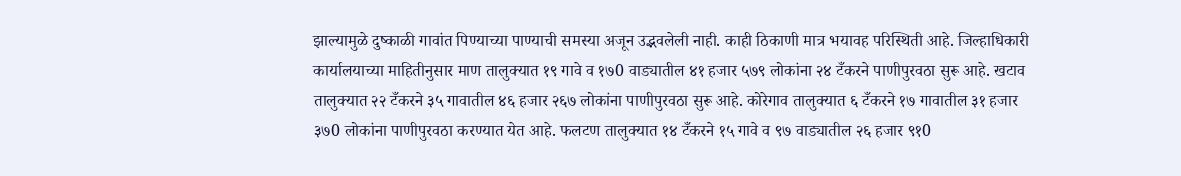झाल्यामुळे दुष्काळी गावांत पिण्याच्या पाण्याची समस्या अजून उद्भवलेली नाही. काही ठिकाणी मात्र भयावह परिस्थिती आहे. जिल्हाधिकारी कार्यालयाच्या माहितीनुसार माण तालुक्यात १९ गावे व १७0 वाड्यातील ४१ हजार ५७९ लोकांना २४ टँकरने पाणीपुरवठा सुरू आहे. खटाव तालुक्यात २२ टँकरने ३५ गावातील ४६ हजार २६७ लोकांना पाणीपुरवठा सुरू आहे. कोरेगाव तालुक्यात ६ टँकरने १७ गावातील ३१ हजार ३७0 लोकांना पाणीपुरवठा करण्यात येत आहे. फलटण तालुक्यात १४ टँकरने १५ गावे व ९७ वाड्यातील २६ हजार ९१0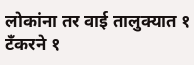लोकांना तर वाई तालुक्यात १ टँकरने १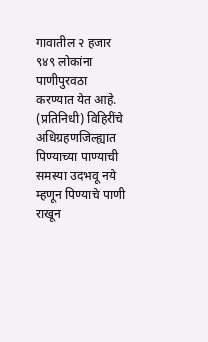गावातील २ हजार ९४९ लोकांना पाणीपुरवठा करण्यात येत आहे. (प्रतिनिधी) विहिरींचे अधिग्रहणजिल्ह्यात पिण्याच्या पाण्याची समस्या उदभवू नये म्हणून पिण्याचे पाणी राखून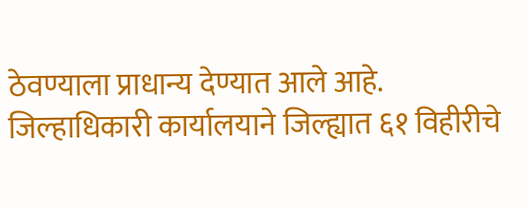ठेवण्याला प्राधान्य देण्यात आले आहे. जिल्हाधिकारी कार्यालयाने जिल्ह्यात ६१ विहीरीचे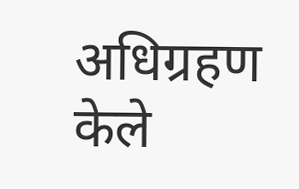अधिग्रहण केले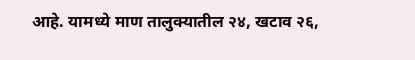आहे. यामध्ये माण तालुक्यातील २४, खटाव २६,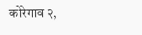कोरेगाव २,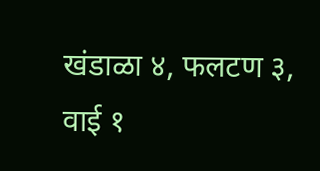खंडाळा ४, फलटण ३, वाई १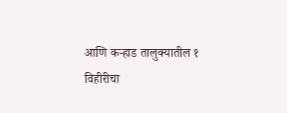आणि कऱ्हाड तालुक्यातील १ विहीरीचा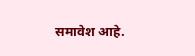समावेश आहे.